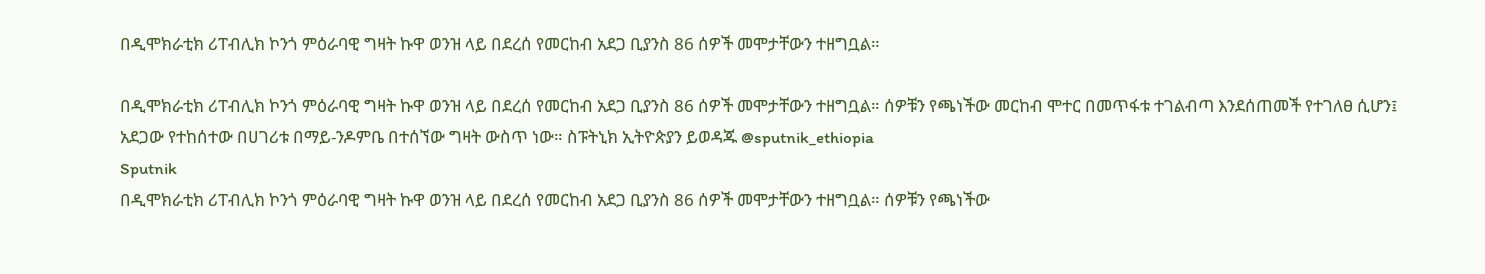በዲሞክራቲክ ሪፐብሊክ ኮንጎ ምዕራባዊ ግዛት ኩዋ ወንዝ ላይ በደረሰ የመርከብ አደጋ ቢያንስ 86 ሰዎች መሞታቸውን ተዘግቧል።

በዲሞክራቲክ ሪፐብሊክ ኮንጎ ምዕራባዊ ግዛት ኩዋ ወንዝ ላይ በደረሰ የመርከብ አደጋ ቢያንስ 86 ሰዎች መሞታቸውን ተዘግቧል። ሰዎቹን የጫነችው መርከብ ሞተር በመጥፋቱ ተገልብጣ እንደሰጠመች የተገለፀ ሲሆን፤ አደጋው የተከሰተው በሀገሪቱ በማይ-ንዶምቤ በተሰኘው ግዛት ውስጥ ነው። ስፑትኒክ ኢትዮጵያን ይወዳጁ @sputnik_ethiopia
Sputnik
በዲሞክራቲክ ሪፐብሊክ ኮንጎ ምዕራባዊ ግዛት ኩዋ ወንዝ ላይ በደረሰ የመርከብ አደጋ ቢያንስ 86 ሰዎች መሞታቸውን ተዘግቧል። ሰዎቹን የጫነችው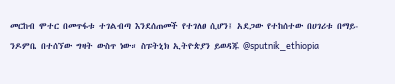መርከብ ሞተር በመጥፋቱ ተገልብጣ እንደሰጠመች የተገለፀ ሲሆን፤ አደጋው የተከሰተው በሀገሪቱ በማይ-ንዶምቤ በተሰኘው ግዛት ውስጥ ነው። ስፑትኒክ ኢትዮጵያን ይወዳጁ @sputnik_ethiopia